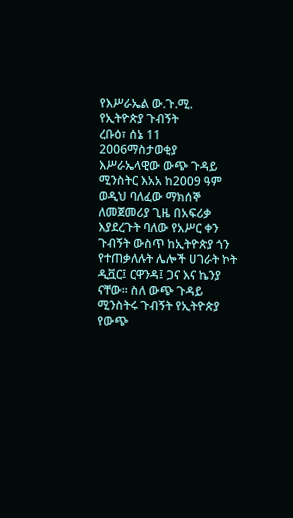የእሥራኤል ው.ጉ.ሚ. የኢትዮጵያ ጉብኝት
ረቡዕ፣ ሰኔ 11 2006ማስታወቂያ
እሥራኤላዊው ውጭ ጉዳይ ሚንስትር እአአ ከ2009 ዓም ወዲህ ባለፈው ማክሰኞ ለመጀመሪያ ጊዜ በአፍሪቃ እያደረጉት ባለው የአሥር ቀን ጉብኝት ውስጥ ከኢትዮጵያ ጎን የተጠቃለሉት ሌሎች ሀገራት ኮት ዲቯር፤ ርዋንዳ፤ ጋና እና ኬንያ ናቸው። ስለ ውጭ ጉዳይ ሚንስትሩ ጉብኝት የኢትዮጵያ የውጭ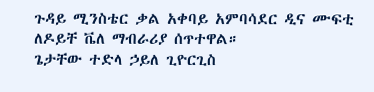ጉዳይ ሚንስቴር ቃል አቀባይ አምባሳደር ዲና ሙፍቲ ለዶይቸ ቬለ ማብራሪያ ሰጥተዋል።
ጌታቸው ተድላ ኃይለ ጊዮርጊስ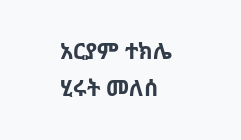አርያም ተክሌ
ሂሩት መለሰ